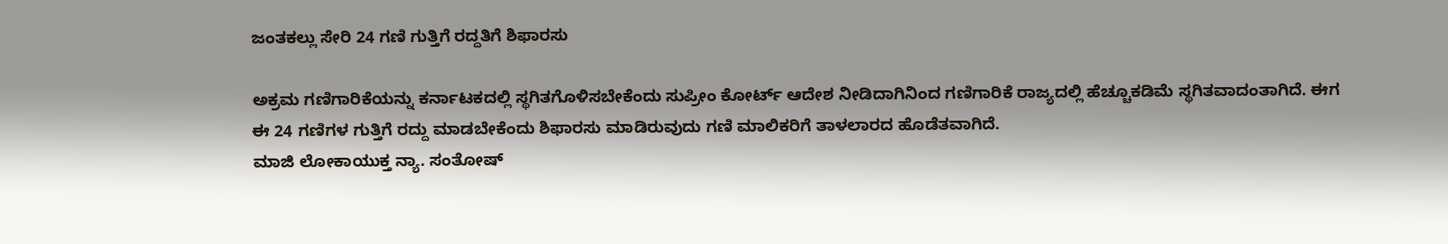ಜಂತಕಲ್ಲು ಸೇರಿ 24 ಗಣಿ ಗುತ್ತಿಗೆ ರದ್ದತಿಗೆ ಶಿಫಾರಸು

ಅಕ್ರಮ ಗಣಿಗಾರಿಕೆಯನ್ನು ಕರ್ನಾಟಕದಲ್ಲಿ ಸ್ಥಗಿತಗೊಳಿಸಬೇಕೆಂದು ಸುಪ್ರೀಂ ಕೋರ್ಟ್ ಆದೇಶ ನೀಡಿದಾಗಿನಿಂದ ಗಣಿಗಾರಿಕೆ ರಾಜ್ಯದಲ್ಲಿ ಹೆಚ್ಚೂಕಡಿಮೆ ಸ್ಥಗಿತವಾದಂತಾಗಿದೆ. ಈಗ ಈ 24 ಗಣಿಗಳ ಗುತ್ತಿಗೆ ರದ್ದು ಮಾಡಬೇಕೆಂದು ಶಿಫಾರಸು ಮಾಡಿರುವುದು ಗಣಿ ಮಾಲಿಕರಿಗೆ ತಾಳಲಾರದ ಹೊಡೆತವಾಗಿದೆ.
ಮಾಜಿ ಲೋಕಾಯುಕ್ತ ನ್ಯಾ. ಸಂತೋಷ್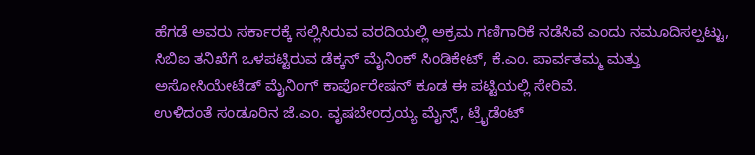ಹೆಗಡೆ ಅವರು ಸರ್ಕಾರಕ್ಕೆ ಸಲ್ಲಿಸಿರುವ ವರದಿಯಲ್ಲಿ ಅಕ್ರಮ ಗಣಿಗಾರಿಕೆ ನಡೆಸಿವೆ ಎಂದು ನಮೂದಿಸಲ್ಪಟ್ಟು, ಸಿಬಿಐ ತನಿಖೆಗೆ ಒಳಪಟ್ಟಿರುವ ಡೆಕ್ಕನ್ ಮೈನಿಂಕ್ ಸಿಂಡಿಕೇಟ್, ಕೆ.ಎಂ. ಪಾರ್ವತಮ್ಮ ಮತ್ತು ಅಸೋಸಿಯೇಟೆಡ್ ಮೈನಿಂಗ್ ಕಾರ್ಪೊರೇಷನ್ ಕೂಡ ಈ ಪಟ್ಟಿಯಲ್ಲಿ ಸೇರಿವೆ.
ಉಳಿದಂತೆ ಸಂಡೂರಿನ ಜೆ.ಎಂ. ವೃಷಬೇಂದ್ರಯ್ಯ ಮೈನ್ಸ್, ಟ್ರೈಡೆಂಟ್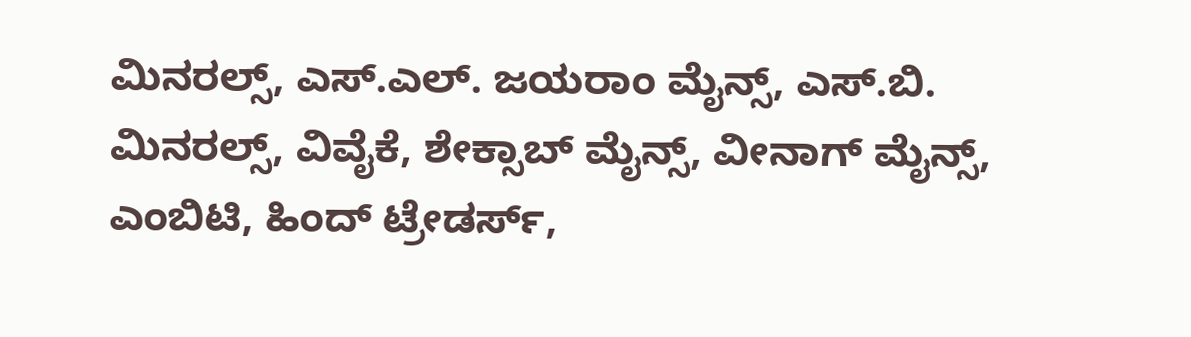ಮಿನರಲ್ಸ್, ಎಸ್.ಎಲ್. ಜಯರಾಂ ಮೈನ್ಸ್, ಎಸ್.ಬಿ. ಮಿನರಲ್ಸ್, ವಿವೈಕೆ, ಶೇಕ್ಸಾಬ್ ಮೈನ್ಸ್, ವೀನಾಗ್ ಮೈನ್ಸ್, ಎಂಬಿಟಿ, ಹಿಂದ್ ಟ್ರೇಡರ್ಸ್,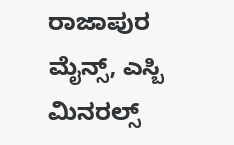ರಾಜಾಪುರ ಮೈನ್ಸ್, ಎಸ್ಬಿ ಮಿನರಲ್ಸ್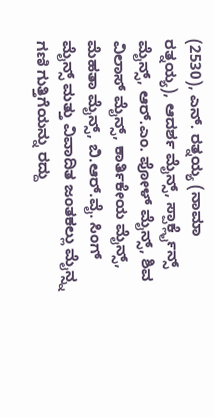(2530), ಎನ್. ರತ್ನಯ್ಯ (ನಾಮಾ ರತ್ನಯ್ಯ), ಆದರ್ಶ ಮೈನ್ಸ್, ಸ್ಪಾರ್ಕ್ಲೈನ್ಸ್ ಮೈನ್ಸ್, ಆರ್.ಎಂ. ಪೋಳ್ ಮೈನ್ಸ್, ಶಿವ ವಿಲಾಸ್ ಮೈನ್ಸ್, ಕಾರ್ತಿಕೇಯ ಮೈನ್ಸ್, ಮೆಹತಾ ಮೈನ್ಸ್, ಬಿ.ಆರ್.ವೈ. ಸಿಂಗ್ ಮೈನ್ಸ್ ಮತ್ತು ವಿವಾದಿತ ಜಂತಕಲ್ಲು ಮೈನ್ಸ್ನ ಗಣಿ ಗುತ್ತಿಗೆಯನ್ನು ರದ್ದು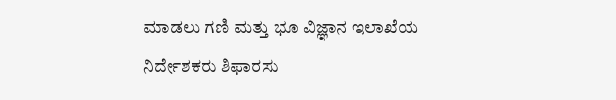ಮಾಡಲು ಗಣಿ ಮತ್ತು ಭೂ ವಿಜ್ಞಾನ ಇಲಾಖೆಯ ನಿರ್ದೇಶಕರು ಶಿಫಾರಸು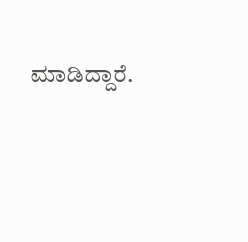ಮಾಡಿದ್ದಾರೆ.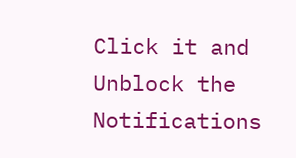Click it and Unblock the Notifications